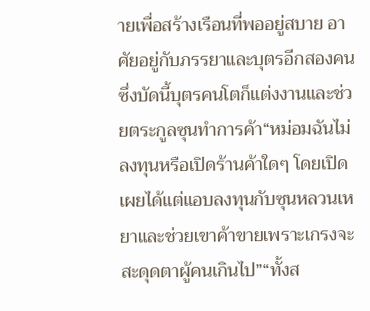ายเพื่อสร้างเรือนที่พออยู่สบาย อาศัยอยู่กับภรรยาและบุตรอีกสองคน ซึ่งบัดนี้บุตรคนโตก็แต่งงานและช่วยตระกูลซุนทำการค้า“หม่อมฉันไม่ลงทุนหรือเปิดร้านค้าใดๆ โดยเปิดเผยได้แต่แอบลงทุนกับซุนหลวนเหยาและช่วยเขาค้าขายเพราะเกรงจะสะดุดตาผู้คนเกินไป”“ทั้งส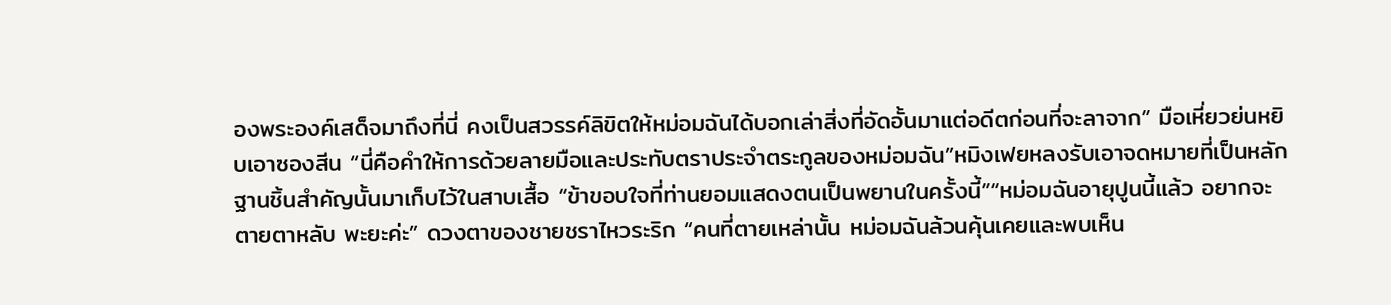องพระองค์เสด็จมาถึงที่นี่ คงเป็นสวรรค์ลิขิตให้หม่อมฉันได้บอกเล่าสิ่งที่อัดอั้นมาแต่อดีตก่อนที่จะลาจาก” มือเหี่ยวย่นหยิบเอาซองสีน “นี่คือคำให้การด้วยลายมือและประทับตราประจำตระกูลของหม่อมฉัน”หมิงเฟยหลงรับเอาจดหมายที่เป็นหลักฐานชิ้นสำคัญนั้นมาเก็บไว้ในสาบเสื้อ “ข้าขอบใจที่ท่านยอมแสดงตนเป็นพยานในครั้งนี้”“หม่อมฉันอายุปูนนี้แล้ว อยากจะตายตาหลับ พะยะค่ะ” ดวงตาของชายชราไหวระริก “คนที่ตายเหล่านั้น หม่อมฉันล้วนคุ้นเคยและพบเห็น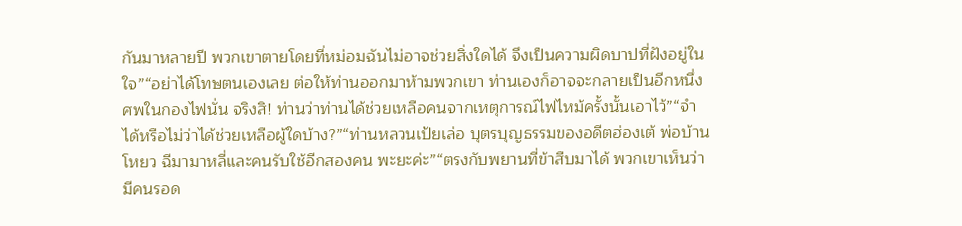กันมาหลายปี พวกเขาตายโดยที่หม่อมฉันไม่อาจช่วยสิ่งใดได้ จึงเป็นความผิดบาปที่ฝังอยู่ในใจ”“อย่าได้โทษตนเองเลย ต่อให้ท่านออกมาห้ามพวกเขา ท่านเองก็อาจจะกลายเป็นอีกหนึ่งศพในกองไฟนั่น จริงสิ! ท่านว่าท่านได้ช่วยเหลือคนจากเหตุการณ์ไฟไหม้ครั้งนั้นเอาไว้”“จำได้หรือไม่ว่าได้ช่วยเหลือผู้ใดบ้าง?”“ท่านหลวนเป้ยเล่อ บุตรบุญธรรมของอดีตฮ่องเต้ พ่อบ้านโหยว ฉีมามาหลี่และคนรับใช้อีกสองคน พะยะค่ะ”“ตรงกับพยานที่ข้าสืบมาได้ พวกเขาเห็นว่ามีคนรอด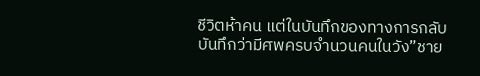ชีวิตห้าคน แต่ในบันทึกของทางการกลับบันทึกว่ามีศพครบจำนวนคนในวัง”ชาย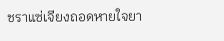ชราแซ่เจียงถอดหายใจยา